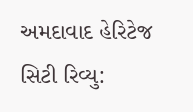અમદાવાદ હેરિટેજ સિટી રિવ્યુ: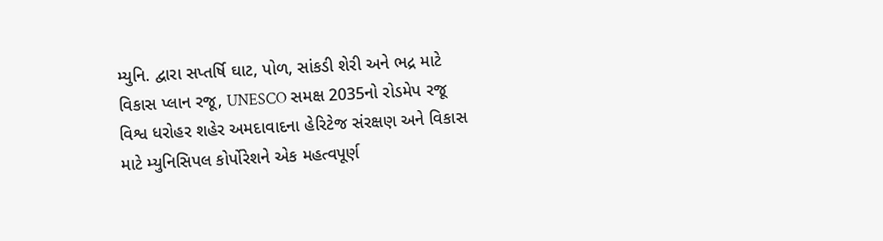મ્યુનિ. દ્વારા સપ્તર્ષિ ઘાટ, પોળ, સાંકડી શેરી અને ભદ્ર માટે વિકાસ પ્લાન રજૂ, UNESCO સમક્ષ 2035નો રોડમેપ રજૂ
વિશ્વ ધરોહર શહેર અમદાવાદના હેરિટેજ સંરક્ષણ અને વિકાસ માટે મ્યુનિસિપલ કોર્પોરેશને એક મહત્વપૂર્ણ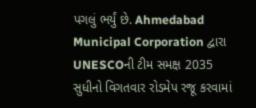પગલું ભર્યું છે. Ahmedabad Municipal Corporation દ્વારા UNESCOની ટીમ સમક્ષ 2035 સુધીનો વિગતવાર રોડમેપ રજૂ કરવામાં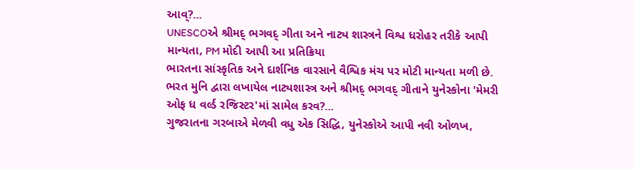આવ્?...
UNESCOએ શ્રીમદ્ ભગવદ્ ગીતા અને નાટ્ય શાસ્ત્રને વિશ્વ ધરોહર તરીકે આપી માન્યતા, PM મોદી આપી આ પ્રતિક્રિયા
ભારતના સાંસ્કૃતિક અને દાર્શનિક વારસાને વૈશ્વિક મંચ પર મોટી માન્યતા મળી છે. ભરત મુનિ દ્વારા લખાયેલ નાટ્યશાસ્ત્ર અને શ્રીમદ્ ભગવદ્ ગીતાને યુનેસ્કોના 'મેમરી ઓફ ધ વર્લ્ડ રજિસ્ટર'માં સામેલ કરવ?...
ગુજરાતના ગરબાએ મેળવી વધુ એક સિદ્ધિ, યુનેસ્કોએ આપી નવી ઓળખ,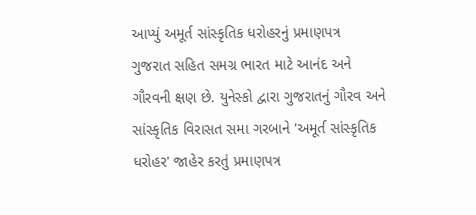આપ્યું અમૂર્ત સાંસ્કૃતિક ધરોહરનું પ્રમાણપત્ર
ગુજરાત સહિત સમગ્ર ભારત માટે આનંદ અને ગૌરવની ક્ષણ છે. યુનેસ્કો દ્વારા ગુજરાતનું ગૌરવ અને સાંસ્કૃતિક વિરાસત સમા ગરબાને 'અમૂર્ત સાંસ્કૃતિક ધરોહર' જાહેર કરતું પ્રમાણપત્ર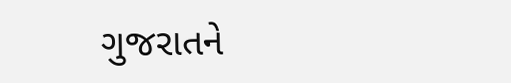ગુજરાતને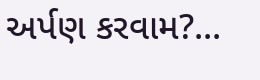અર્પણ કરવામ?...